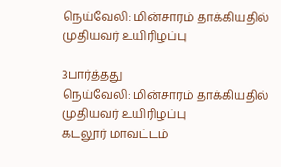நெய்வேலி: மின்சாரம் தாக்கியதில் முதியவர் உயிரிழப்பு

3பார்த்தது
நெய்வேலி: மின்சாரம் தாக்கியதில் முதியவர் உயிரிழப்பு
கடலூர் மாவட்டம்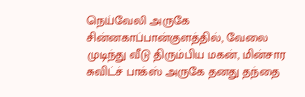நெய்வேலி அருகே சின்னகாப்பான்குளத்தில், வேலை முடிந்து வீடு திரும்பிய மகன், மின்சார சுவிட்ச் பாக்ஸ் அருகே தனது தந்தை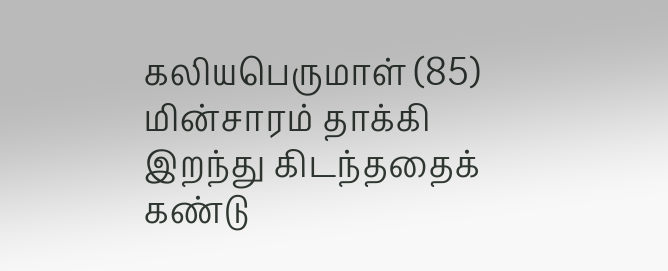கலியபெருமாள் (85) மின்சாரம் தாக்கி இறந்து கிடந்ததைக் கண்டு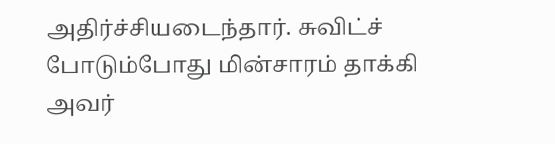அதிர்ச்சியடைந்தார். சுவிட்ச் போடும்போது மின்சாரம் தாக்கி அவர்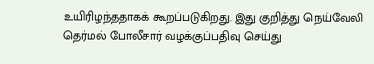உயிரிழந்ததாகக் கூறப்படுகிறது. இது குறித்து நெய்வேலி தெர்மல் போலீசார் வழக்குப்பதிவு செய்து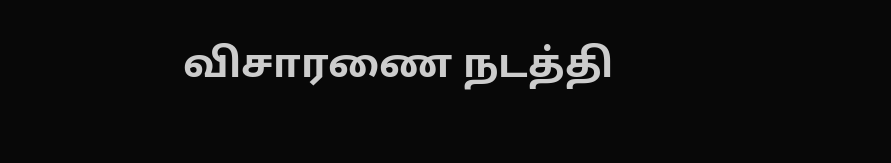விசாரணை நடத்தி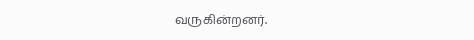வருகின்றனர்.